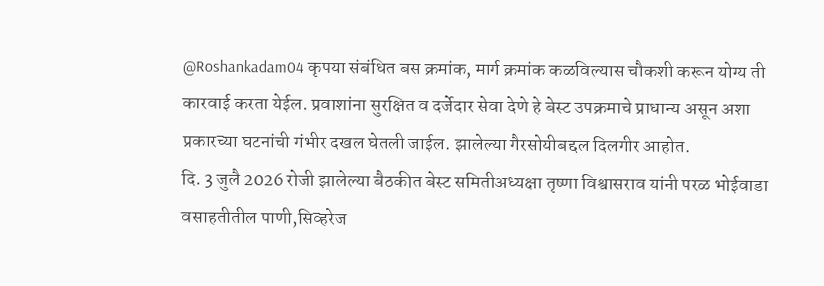@Roshankadam04 कृपया संबंधित बस क्रमांक, मार्ग क्रमांक कळविल्यास चौकशी करून योग्य ती कारवाई करता येईल. प्रवाशांना सुरक्षित व दर्जेदार सेवा देणे हे बेस्ट उपक्रमाचे प्राधान्य असून अशा प्रकारच्या घटनांची गंभीर दखल घेतली जाईल. झालेल्या गैरसोयीबद्दल दिलगीर आहोत.
दि. 3 जुलै 2026 रोजी झालेल्या बैठकीत बेस्ट समितीअध्यक्षा तृष्णा विश्वासराव यांनी परळ भोईवाडा वसाहतीतील पाणी,सिव्हरेज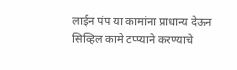लाईन पंप या कामांना प्राधान्य देऊन सिव्हिल कामे टप्प्याने करण्याचे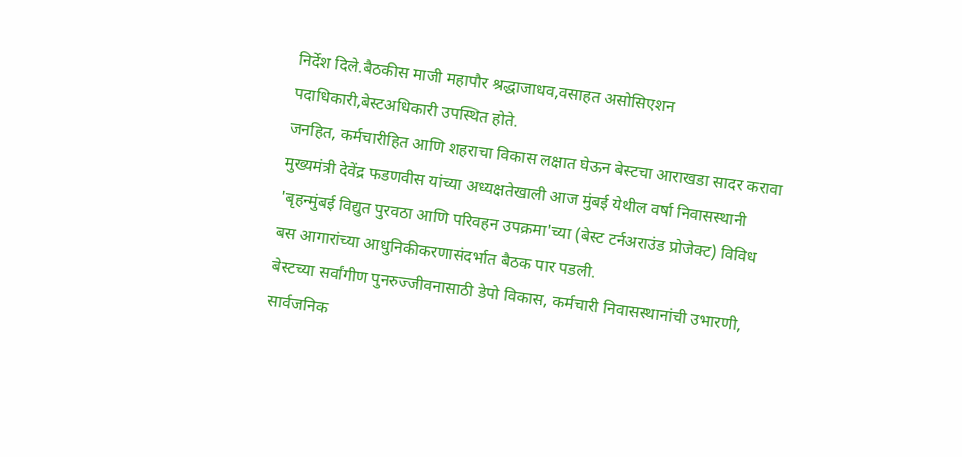निर्देश दिले.बैठकीस माजी महापौर श्रद्धाजाधव,वसाहत असोसिएशन पदाधिकारी,बेस्टअधिकारी उपस्थित होते.
जनहित, कर्मचारीहित आणि शहराचा विकास लक्षात घेऊन बेस्टचा आराखडा सादर करावा
मुख्यमंत्री देवेंद्र फडणवीस यांच्या अध्यक्षतेखाली आज मुंबई येथील वर्षा निवासस्थानी 'बृहन्मुंबई विद्युत पुरवठा आणि परिवहन उपक्रमा'च्या (बेस्ट टर्नअराउंड प्रोजेक्ट) विविध बस आगारांच्या आधुनिकीकरणासंदर्भात बैठक पार पडली.
बेस्टच्या सर्वांगीण पुनरुज्जीवनासाठी डेपो विकास, कर्मचारी निवासस्थानांची उभारणी, सार्वजनिक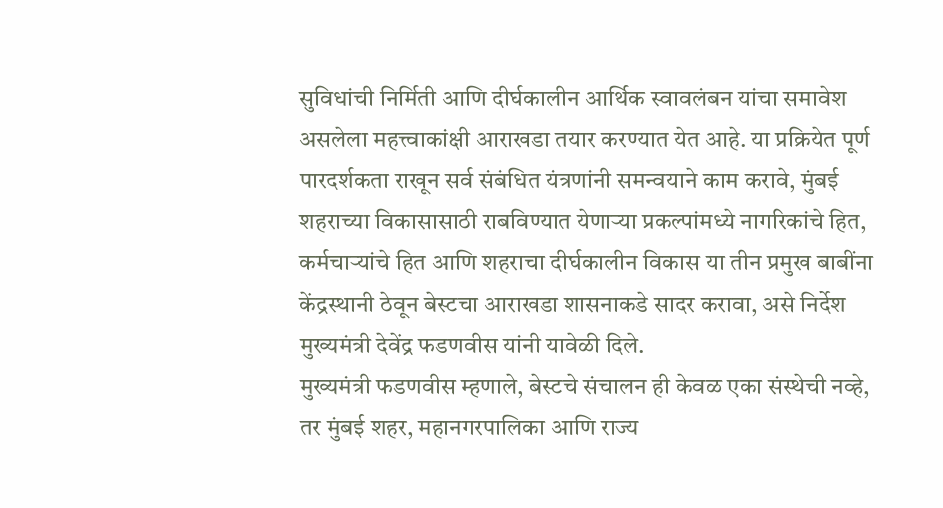सुविधांची निर्मिती आणि दीर्घकालीन आर्थिक स्वावलंबन यांचा समावेश असलेला महत्त्वाकांक्षी आराखडा तयार करण्यात येत आहे. या प्रक्रियेत पूर्ण पारदर्शकता राखून सर्व संबंधित यंत्रणांनी समन्वयाने काम करावे, मुंबई शहराच्या विकासासाठी राबविण्यात येणाऱ्या प्रकल्पांमध्ये नागरिकांचे हित, कर्मचाऱ्यांचे हित आणि शहराचा दीर्घकालीन विकास या तीन प्रमुख बाबींना केंद्रस्थानी ठेवून बेस्टचा आराखडा शासनाकडे सादर करावा, असे निर्देश मुख्यमंत्री देवेंद्र फडणवीस यांनी यावेळी दिले.
मुख्यमंत्री फडणवीस म्हणाले, बेस्टचे संचालन ही केवळ एका संस्थेची नव्हे, तर मुंबई शहर, महानगरपालिका आणि राज्य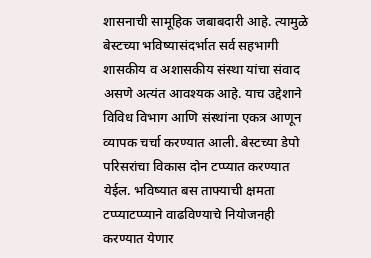शासनाची सामूहिक जबाबदारी आहे. त्यामुळे बेस्टच्या भविष्यासंदर्भात सर्व सहभागी शासकीय व अशासकीय संस्था यांचा संवाद असणे अत्यंत आवश्यक आहे. याच उद्देशाने विविध विभाग आणि संस्थांना एकत्र आणून व्यापक चर्चा करण्यात आली. बेस्टच्या डेपो परिसरांचा विकास दोन टप्प्यात करण्यात येईल. भविष्यात बस ताफ्याची क्षमता टप्प्याटप्प्याने वाढविण्याचे नियोजनही करण्यात येणार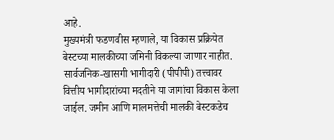आहे.
मुख्यमंत्री फडणवीस म्हणाले, या विकास प्रक्रियेत बेस्टच्या मालकीच्या जमिनी विकल्या जाणार नाहीत. सार्वजनिक-खासगी भागीदारी (पीपीपी) तत्त्वावर वित्तीय भागीदारांच्या मदतीने या जागांचा विकास केला जाईल. जमीन आणि मालमत्तेची मालकी बेस्टकडेच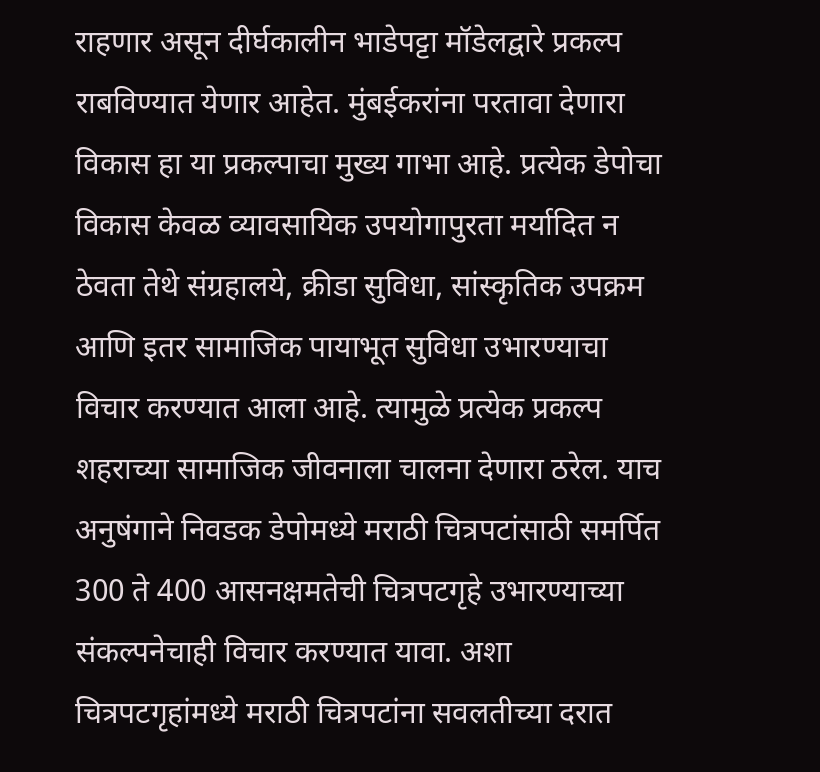राहणार असून दीर्घकालीन भाडेपट्टा मॉडेलद्वारे प्रकल्प राबविण्यात येणार आहेत. मुंबईकरांना परतावा देणारा विकास हा या प्रकल्पाचा मुख्य गाभा आहे. प्रत्येक डेपोचा विकास केवळ व्यावसायिक उपयोगापुरता मर्यादित न ठेवता तेथे संग्रहालये, क्रीडा सुविधा, सांस्कृतिक उपक्रम आणि इतर सामाजिक पायाभूत सुविधा उभारण्याचा विचार करण्यात आला आहे. त्यामुळे प्रत्येक प्रकल्प शहराच्या सामाजिक जीवनाला चालना देणारा ठरेल. याच अनुषंगाने निवडक डेपोमध्ये मराठी चित्रपटांसाठी समर्पित 300 ते 400 आसनक्षमतेची चित्रपटगृहे उभारण्याच्या संकल्पनेचाही विचार करण्यात यावा. अशा चित्रपटगृहांमध्ये मराठी चित्रपटांना सवलतीच्या दरात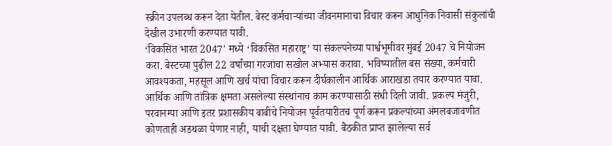स्क्रीन उपलब्ध करून देता येतील. बेस्ट कर्मचाऱ्यांच्या जीवनमानाचा विचार करून आधुनिक निवासी संकुलांची देखील उभारणी करण्यात यावी.
‘विकसित भारत 2047' मध्ये ‘विकसित महाराष्ट्र’ या संकल्पनेच्या पार्श्वभूमीवर मुंबई 2047 चे नियोजन करा. बेस्टच्या पुढील 22 वर्षांच्या गरजांचा सखोल अभ्यास करावा. भविष्यातील बस संख्या, कर्मचारी आवश्यकता, महसूल आणि खर्च यांचा विचार करून दीर्घकालीन आर्थिक आराखडा तयार करण्यात यावा. आर्थिक आणि तांत्रिक क्षमता असलेल्या संस्थांनाच काम करण्यासाठी संधी दिली जावी. प्रकल्प मंजुरी, परवानग्या आणि इतर प्रशासकीय बाबींचे नियोजन पूर्वतयारीतच पूर्ण करून प्रकल्पांच्या अंमलबजावणीत कोणताही अडथळा येणार नाही, याची दक्षता घेण्यात यावी. बैठकीत प्राप्त झालेल्या सर्व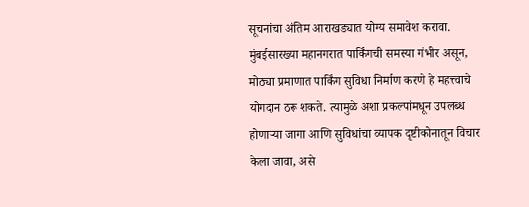सूचनांचा अंतिम आराखड्यात योग्य समावेश करावा. मुंबईसारख्या महानगरात पार्किंगची समस्या गंभीर असून, मोठ्या प्रमाणात पार्किंग सुविधा निर्माण करणे हे महत्त्वाचे योगदान ठरू शकते. त्यामुळे अशा प्रकल्पांमधून उपलब्ध होणाऱ्या जागा आणि सुविधांचा व्यापक दृष्टीकोनातून विचार केला जावा, असे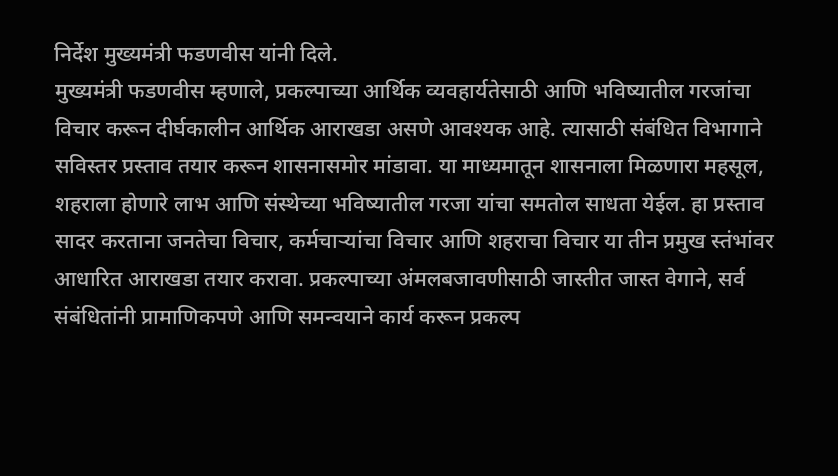निर्देश मुख्यमंत्री फडणवीस यांनी दिले.
मुख्यमंत्री फडणवीस म्हणाले, प्रकल्पाच्या आर्थिक व्यवहार्यतेसाठी आणि भविष्यातील गरजांचा विचार करून दीर्घकालीन आर्थिक आराखडा असणे आवश्यक आहे. त्यासाठी संबंधित विभागाने सविस्तर प्रस्ताव तयार करून शासनासमोर मांडावा. या माध्यमातून शासनाला मिळणारा महसूल, शहराला होणारे लाभ आणि संस्थेच्या भविष्यातील गरजा यांचा समतोल साधता येईल. हा प्रस्ताव सादर करताना जनतेचा विचार, कर्मचाऱ्यांचा विचार आणि शहराचा विचार या तीन प्रमुख स्तंभांवर आधारित आराखडा तयार करावा. प्रकल्पाच्या अंमलबजावणीसाठी जास्तीत जास्त वेगाने, सर्व संबंधितांनी प्रामाणिकपणे आणि समन्वयाने कार्य करून प्रकल्प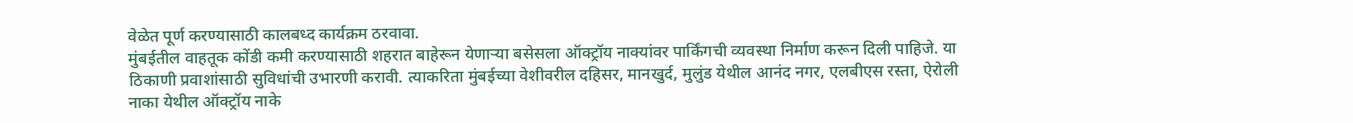वेळेत पूर्ण करण्यासाठी कालबध्द कार्यक्रम ठरवावा.
मुंबईतील वाहतूक कोंडी कमी करण्यासाठी शहरात बाहेरून येणाऱ्या बसेसला ऑक्ट्रॉय नाक्यांवर पार्किंगची व्यवस्था निर्माण करून दिली पाहिजे. या ठिकाणी प्रवाशांसाठी सुविधांची उभारणी करावी. त्याकरिता मुंबईच्या वेशीवरील दहिसर, मानखुर्द, मुलुंड येथील आनंद नगर, एलबीएस रस्ता, ऐरोली नाका येथील ऑक्ट्रॉय नाके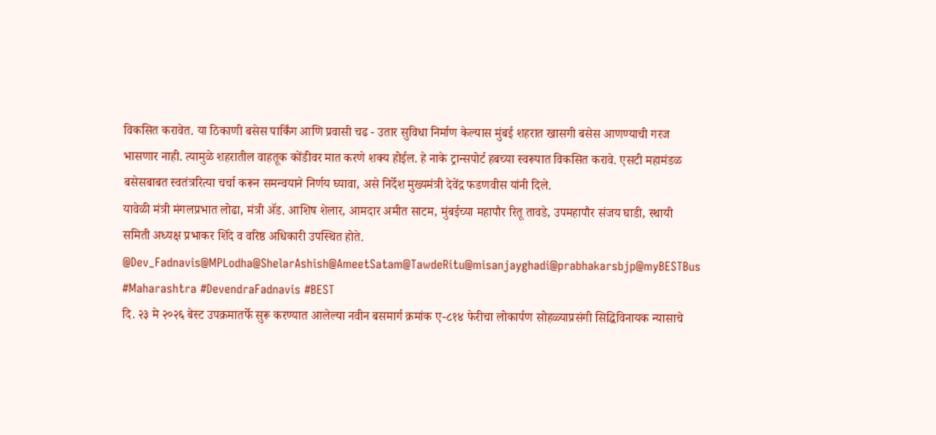विकसित करावेत. या ठिकाणी बसेस पार्किंग आणि प्रवासी चढ - उतार सुविधा निर्माण केल्यास मुंबई शहरात खासगी बसेस आणण्याची गरज भासणार नाही. त्यामुळे शहरातील वाहतूक कोंडीवर मात करणे शक्य होईल. हे नाके ट्रान्सपोर्ट हबच्या स्वरूपात विकसित करावे. एसटी महामंडळ बसेसबाबत स्वतंत्ररित्या चर्चा करून समन्वयाने निर्णय घ्यावा, असे निर्देश मुख्यमंत्री देवेंद्र फडणवीस यांनी दिले.
यावेळी मंत्री मंगलप्रभात लोढा, मंत्री ॲड. आशिष शेलार, आमदार अमीत साटम, मुंबईच्या महापौर रितू तावडे, उपमहापौर संजय घाडी, स्थायी समिती अध्यक्ष प्रभाकर शिंदे व वरिष्ठ अधिकारी उपस्थित होते.
@Dev_Fadnavis@MPLodha@ShelarAshish@AmeetSatam@TawdeRitu@misanjayghadi@prabhakarsbjp@myBESTBus
#Maharashtra #DevendraFadnavis #BEST
दि. २३ मे २०२६ बेस्ट उपक्रमातर्फे सुरू करण्यात आलेल्या नवीन बसमार्ग क्रमांक ए-८१४ फेरीचा लोकार्पण सोहळ्याप्रसंगी सिद्धिविनायक न्यासाचे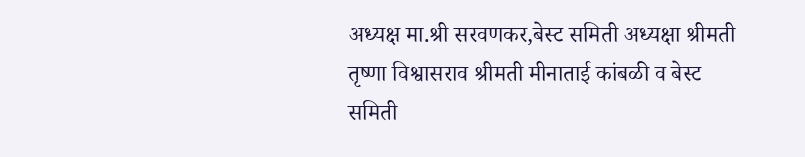अध्यक्ष मा.श्री सरवणकर,बेस्ट समिती अध्यक्षा श्रीमती तृष्णा विश्वासराव श्रीमती मीनाताई कांबळी व बेस्ट समिती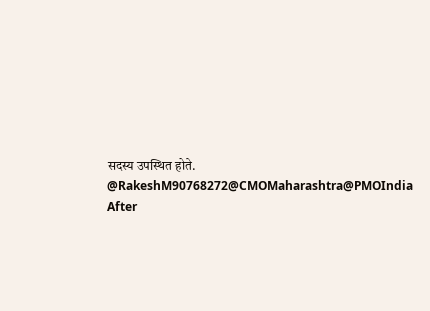सदस्य उपस्थित होते.
@RakeshM90768272@CMOMaharashtra@PMOIndia After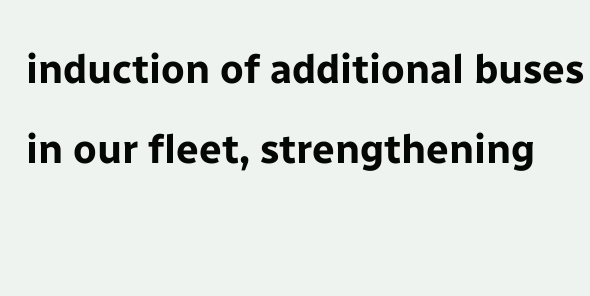induction of additional buses in our fleet, strengthening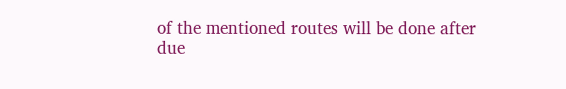of the mentioned routes will be done after due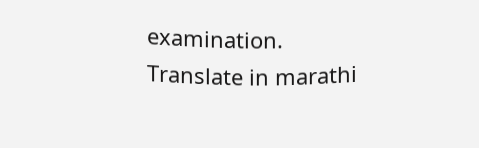examination. Translate in marathi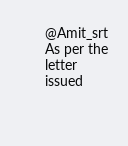@Amit_srt As per the letter issued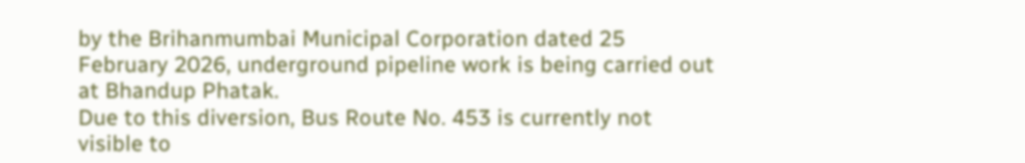by the Brihanmumbai Municipal Corporation dated 25 February 2026, underground pipeline work is being carried out at Bhandup Phatak.
Due to this diversion, Bus Route No. 453 is currently not visible to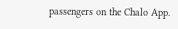passengers on the Chalo App.